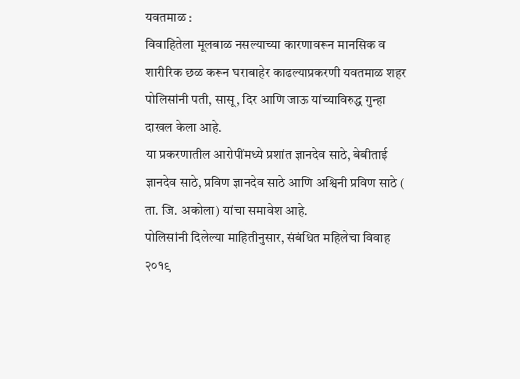यवतमाळ :
विवाहितेला मूलबाळ नसल्याच्या कारणावरून मानसिक व शारीरिक छळ करून घराबाहेर काढल्याप्रकरणी यवतमाळ शहर पोलिसांनी पती, सासू, दिर आणि जाऊ यांच्याविरुद्ध गुन्हा दाखल केला आहे.
या प्रकरणातील आरोपींमध्ये प्रशांत ज्ञानदेव साठे, बेबीताई ज्ञानदेव साठे, प्रविण ज्ञानदेव साठे आणि अश्विनी प्रविण साठे ( ता. जि. अकोला) यांचा समावेश आहे.
पोलिसांनी दिलेल्या माहितीनुसार, संबंधित महिलेचा विवाह २०१९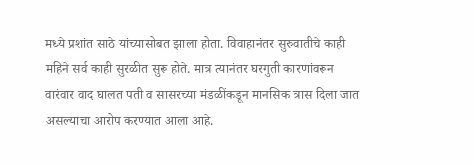मध्ये प्रशांत साठे यांच्यासोबत झाला होता. विवाहानंतर सुरुवातीचे काही महिने सर्व काही सुरळीत सुरू होते. मात्र त्यानंतर घरगुती कारणांवरून वारंवार वाद घालत पती व सासरच्या मंडळींकडून मानसिक त्रास दिला जात असल्याचा आरोप करण्यात आला आहे.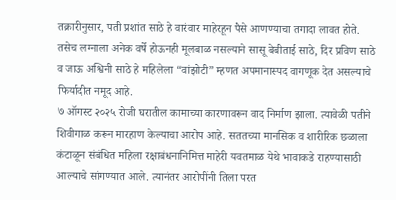तक्रारीनुसार, पती प्रशांत साठे हे वारंवार माहेरहून पैसे आणण्याचा तगादा लावत होते. तसेच लग्नाला अनेक वर्षे होऊनही मूलबाळ नसल्याने सासू बेबीताई साठे, दिर प्रविण साठे व जाऊ अश्विनी साठे हे महिलेला “वांझोटी” म्हणत अपमानास्पद वागणूक देत असल्याचे फिर्यादीत नमूद आहे.
७ ऑगस्ट २०२५ रोजी घरातील कामाच्या कारणावरून वाद निर्माण झाला. त्यावेळी पतीने शिवीगाळ करून मारहाण केल्याचा आरोप आहे. सततच्या मानसिक व शारीरिक छळाला कंटाळून संबंधित महिला रक्षाबंधनानिमित्त माहेरी यवतमाळ येथे भावाकडे राहण्यासाठी आल्याचे सांगण्यात आले. त्यानंतर आरोपींनी तिला परत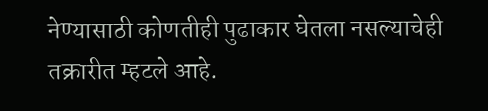नेण्यासाठी कोणतीही पुढाकार घेतला नसल्याचेही तक्रारीत म्हटले आहे.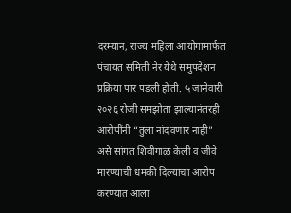दरम्यान, राज्य महिला आयोगामार्फत पंचायत समिती नेर येथे समुपदेशन प्रक्रिया पार पडली होती. ५ जानेवारी २०२६ रोजी समझोता झाल्यानंतरही आरोपींनी “तुला नांदवणार नाही” असे सांगत शिवीगाळ केली व जीवे मारण्याची धमकी दिल्याचा आरोप करण्यात आला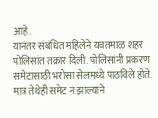आहे.
यानंतर संबंधित महिलेने यवतमाळ शहर पोलिसांत तक्रार दिली. पोलिसांनी प्रकरण समेटासाठी भरोसा सेलमध्ये पाठविले होते. मात्र तेथेही समेट न झाल्याने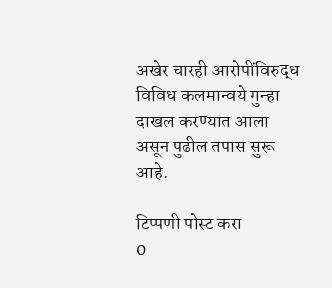अखेर चारही आरोपींविरुद्ध विविध कलमान्वये गुन्हा दाखल करण्यात आला असून पुढील तपास सुरू आहे.

टिप्पणी पोस्ट करा
0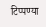टिप्पण्या